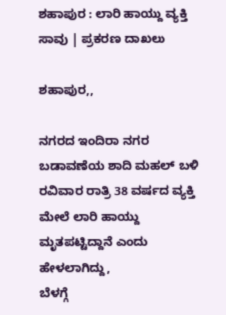ಶಹಾಪುರ : ಲಾರಿ ಹಾಯ್ದು ವ್ಯಕ್ತಿ ಸಾವು | ಪ್ರಕರಣ ದಾಖಲು

ಶಹಾಪುರ,,

ನಗರದ ಇಂದಿರಾ ನಗರ ಬಡಾವಣೆಯ ಶಾದಿ ಮಹಲ್ ಬಳಿ ರವಿವಾರ ರಾತ್ರಿ 38 ವರ್ಷದ ವ್ಯಕ್ತಿ ಮೇಲೆ ಲಾರಿ ಹಾಯ್ದು ಮೃತಪಟ್ಟಿದ್ದಾನೆ ಎಂದು ಹೇಳಲಾಗಿದ್ದು,
ಬೆಳಗ್ಗೆ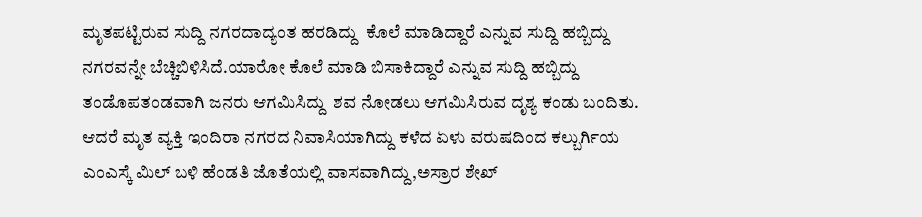ಮೃತಪಟ್ಟಿರುವ ಸುದ್ದಿ ನಗರದಾದ್ಯಂತ ಹರಡಿದ್ದು  ಕೊಲೆ ಮಾಡಿದ್ದಾರೆ ಎನ್ನುವ ಸುದ್ದಿ ಹಬ್ಬಿದ್ದು ನಗರವನ್ನೇ ಬೆಚ್ಚಿಬಿಳಿಸಿದೆ.ಯಾರೋ ಕೊಲೆ ಮಾಡಿ ಬಿಸಾಕಿದ್ದಾರೆ ಎನ್ನುವ ಸುದ್ದಿ ಹಬ್ಬಿದ್ದು   ತಂಡೊಪತಂಡವಾಗಿ ಜನರು ಆಗಮಿಸಿದ್ದು  ಶವ ನೋಡಲು ಆಗಮಿಸಿರುವ ದೃಶ್ಯ ಕಂಡು ಬಂದಿತು.
ಆದರೆ ಮೃತ ವ್ಯಕ್ತಿ ಇಂದಿರಾ ನಗರದ ನಿವಾಸಿಯಾಗಿದ್ದು ಕಳೆದ ಏಳು ವರುಷದಿಂದ ಕಲ್ಬುರ್ಗಿಯ ಎಂಎಸ್ಕೆ ಮಿಲ್ ಬಳಿ ಹೆಂಡತಿ ಜೊತೆಯಲ್ಲಿ ವಾಸವಾಗಿದ್ದು,ಅಸ್ರಾರ ಶೇಖ್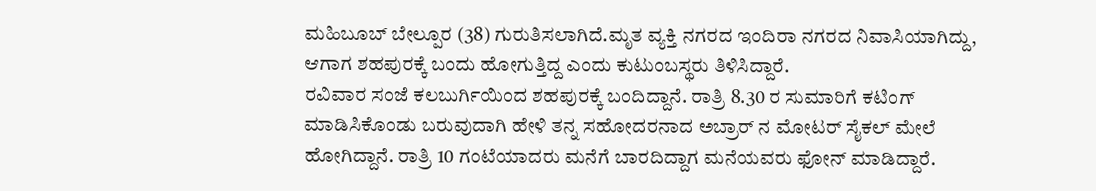ಮಹಿಬೂಬ್ ಬೇಲ್ಪೂರ (38) ಗುರುತಿಸಲಾಗಿದೆ.ಮೃತ ವ್ಯಕ್ತಿ ನಗರದ ಇಂದಿರಾ ನಗರದ ನಿವಾಸಿಯಾಗಿದ್ದು, ಆಗಾಗ ಶಹಪುರಕ್ಕೆ ಬಂದು ಹೋಗುತ್ತಿದ್ದ ಎಂದು ಕುಟುಂಬಸ್ಥರು ತಿಳಿಸಿದ್ದಾರೆ.
ರವಿವಾರ ಸಂಜೆ ಕಲಬುರ್ಗಿಯಿಂದ ಶಹಪುರಕ್ಕೆ ಬಂದಿದ್ದಾನೆ. ರಾತ್ರಿ 8.30 ರ ಸುಮಾರಿಗೆ ಕಟಿಂಗ್ ಮಾಡಿಸಿಕೊಂಡು ಬರುವುದಾಗಿ ಹೇಳಿ ತನ್ನ ಸಹೋದರನಾದ ಅಬ್ರಾರ್ ನ ಮೋಟರ್ ಸೈಕಲ್ ಮೇಲೆ  ಹೋಗಿದ್ದಾನೆ. ರಾತ್ರಿ 10 ಗಂಟೆಯಾದರು ಮನೆಗೆ ಬಾರದಿದ್ದಾಗ ಮನೆಯವರು ಫೋನ್ ಮಾಡಿದ್ದಾರೆ.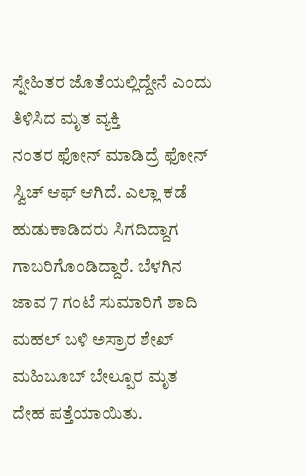ಸ್ನೇಹಿತರ ಜೊತೆಯಲ್ಲಿದ್ದೇನೆ ಎಂದು ತಿಳಿಸಿದ ಮೃತ ವ್ಯಕ್ತಿ
ನಂತರ ಫೋನ್ ಮಾಡಿದ್ರೆ ಫೋನ್ ಸ್ವಿಚ್ ಆಫ್ ಆಗಿದೆ. ಎಲ್ಲಾ ಕಡೆ ಹುಡುಕಾಡಿದರು ಸಿಗದಿದ್ದಾಗ ಗಾಬರಿಗೊಂಡಿದ್ದಾರೆ. ಬೆಳಗಿನ ಜಾವ 7 ಗಂಟೆ ಸುಮಾರಿಗೆ ಶಾದಿ ಮಹಲ್ ಬಳಿ ಅಸ್ರಾರ ಶೇಖ್ ಮಹಿಬೂಬ್ ಬೇಲ್ಪೂರ ಮೃತ ದೇಹ ಪತ್ತೆಯಾಯಿತು.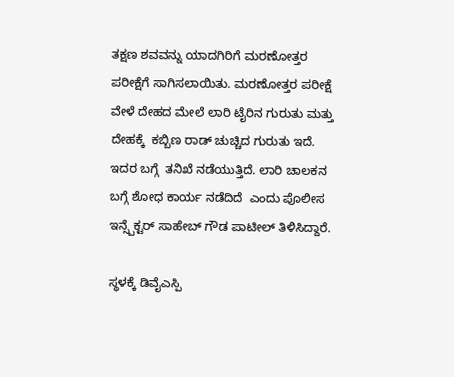ತಕ್ಷಣ ಶವವನ್ನು ಯಾದಗಿರಿಗೆ ಮರಣೋತ್ತರ ಪರೀಕ್ಷೆಗೆ ಸಾಗಿಸಲಾಯಿತು. ಮರಣೋತ್ತರ ಪರೀಕ್ಷೆ ವೇಳೆ ದೇಹದ ಮೇಲೆ ಲಾರಿ ಟೈರಿನ ಗುರುತು ಮತ್ತು ದೇಹಕ್ಕೆ  ಕಬ್ಬಿಣ ರಾಡ್ ಚುಚ್ಚಿದ ಗುರುತು ಇದೆ. ಇದರ ಬಗ್ಗೆ  ತನಿಖೆ ನಡೆಯುತ್ತಿದೆ. ಲಾರಿ ಚಾಲಕನ ಬಗ್ಗೆ ಶೋಧ ಕಾರ್ಯ ನಡೆದಿದೆ  ಎಂದು ಪೊಲೀಸ ಇನ್ಸ್ಪೆಕ್ಟರ್ ಸಾಹೇಬ್ ಗೌಡ ಪಾಟೀಲ್ ತಿಳಿಸಿದ್ದಾರೆ.

ಸ್ಥಳಕ್ಕೆ ಡಿವೈಎಸ್ಪಿ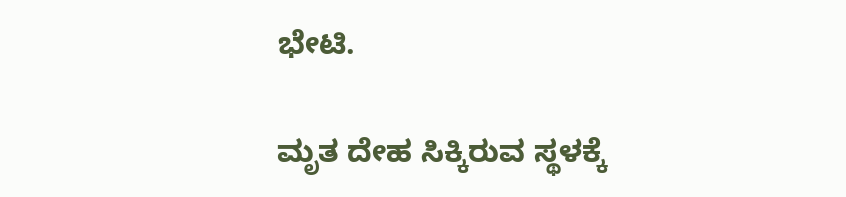ಭೇಟಿ.

ಮೃತ ದೇಹ ಸಿಕ್ಕಿರುವ ಸ್ಥಳಕ್ಕೆ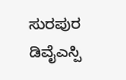ಸುರಪುರ ಡಿವೈಎಸ್ಪಿ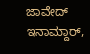ಜಾವೇದ್ ಇನಾಮ್ದಾರ್,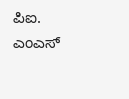ಪಿಐ. ಎಂಎಸ್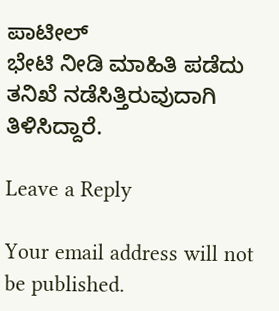ಪಾಟೀಲ್
ಭೇಟಿ ನೀಡಿ ಮಾಹಿತಿ ಪಡೆದು ತನಿಖೆ ನಡೆಸಿತ್ತಿರುವುದಾಗಿ  ತಿಳಿಸಿದ್ದಾರೆ.

Leave a Reply

Your email address will not be published.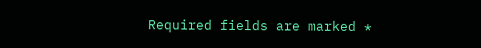Required fields are marked *